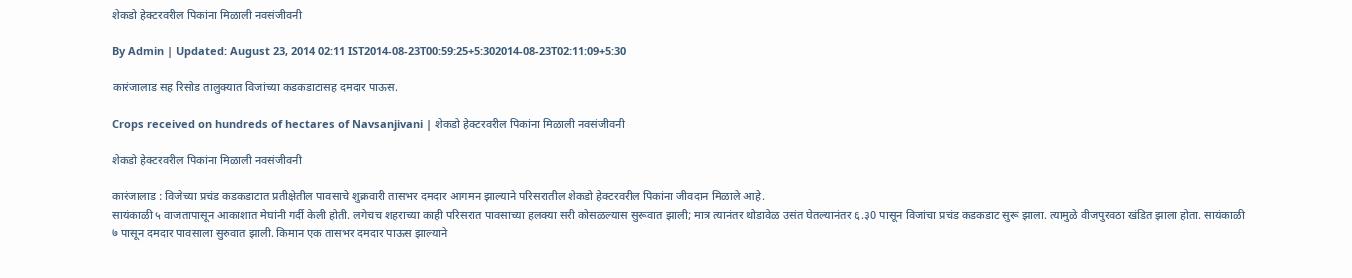शेकडो हेक्टरवरील पिकांना मिळाली नवसंजीवनी

By Admin | Updated: August 23, 2014 02:11 IST2014-08-23T00:59:25+5:302014-08-23T02:11:09+5:30

कारंजालाड सह रिसोड तालुक्यात विजांच्या कडकडाटासह दमदार पाऊस.

Crops received on hundreds of hectares of Navsanjivani | शेकडो हेक्टरवरील पिकांना मिळाली नवसंजीवनी

शेकडो हेक्टरवरील पिकांना मिळाली नवसंजीवनी

कारंजालाड : विजेच्या प्रचंड कडकडाटात प्रतीक्षेतील पावसाचे शुक्रवारी तासभर दमदार आगमन झाल्याने परिसरातील शेकडो हेक्टरवरील पिकांना जीवदान मिळाले आहे.
सायंकाळी ५ वाजतापासून आकाशात मेघांनी गर्दी केली होती. लगेचच शहराच्या काही परिसरात पावसाच्या हलक्या सरी कोसळल्यास सुरूवात झाली; मात्र त्यानंतर थोडावेळ उसंत घेतल्यानंतर ६.३0 पासून विजांचा प्रचंड कडकडाट सुरू झाला. त्यामुळे वीजपुरवठा खंडित झाला होता. सायंकाळी ७ पासून दमदार पावसाला सुरुवात झाली. किमान एक तासभर दमदार पाऊस झाल्याने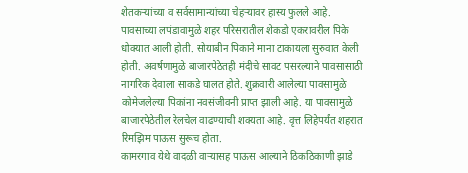शेतकर्‍यांच्या व सर्वसामान्यांच्या चेहर्‍यावर हास्य फुलले आहे.
पावसाच्या लपंडावामुळे शहर परिसरातील शेकडो एकरावरील पिके धोक्यात आली होती. सोयाबीन पिकाने माना टाकायला सुरुवात केली होती. अवर्षणामुळे बाजारपेठेतही मंदीचे सावट पसरल्याने पावसासाठी नागरिक देवाला साकडे घालत होते. शुक्रवारी आलेल्या पावसामुळे कोमेजलेल्या पिकांना नवसंजीवनी प्राप्त झाली आहे. या पावसामुळे बाजारपेठेतील रेलचेल वाढण्याची शक्यता आहे. वृत्त लिहेपर्यंत शहरात रिमझिम पाऊस सुरूच होता.
कामरगाव येथे वादळी वार्‍यासह पाऊस आल्याने ठिकठिकाणी झाडे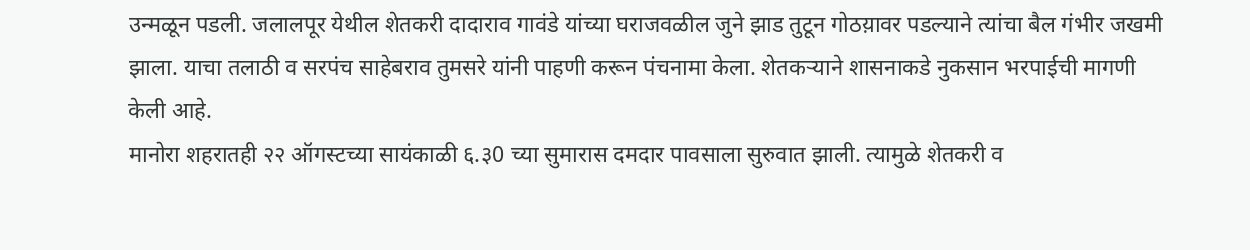उन्मळून पडली. जलालपूर येथील शेतकरी दादाराव गावंडे यांच्या घराजवळील जुने झाड तुटून गोठय़ावर पडल्याने त्यांचा बैल गंभीर जखमी झाला. याचा तलाठी व सरपंच साहेबराव तुमसरे यांनी पाहणी करून पंचनामा केला. शेतकर्‍याने शासनाकडे नुकसान भरपाईची मागणी केली आहे.
मानोरा शहरातही २२ ऑगस्टच्या सायंकाळी ६.३0 च्या सुमारास दमदार पावसाला सुरुवात झाली. त्यामुळे शेतकरी व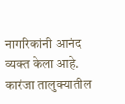नागरिकांनी आनंद व्यक्त केला आहे. कारंजा तालुक्यातील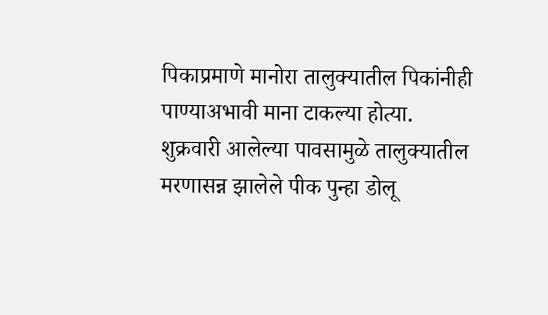पिकाप्रमाणे मानोरा तालुक्यातील पिकांनीही पाण्याअभावी माना टाकल्या होत्या.
शुक्रवारी आलेल्या पावसामुळे तालुक्यातील मरणासन्न झालेले पीक पुन्हा डोलू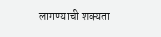लागण्याची शक्यता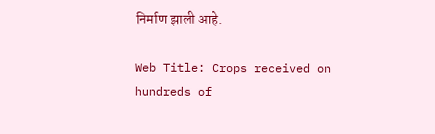निर्माण झाली आहे.

Web Title: Crops received on hundreds of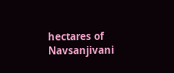hectares of Navsanjivani